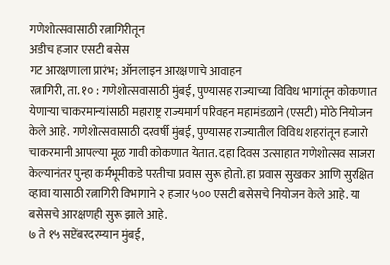गणेशोत्सवासाठी रत्नागिरीतून
अडीच हजार एसटी बसेस
गट आरक्षणाला प्रारंभ; ऑनलाइन आरक्षणाचे आवाहन
रत्नागिरी, ता. १० : गणेशोत्सवासाठी मुंबई, पुण्यासह राज्याच्या विविध भागांतून कोकणात येणाऱ्या चाकरमान्यांसाठी महाराष्ट्र राज्यमार्ग परिवहन महामंडळाने (एसटी) मोठे नियोजन केले आहे. गणेशोत्सवासाठी दरवर्षी मुंबई, पुण्यासह राज्यातील विविध शहरांतून हजारो चाकरमानी आपल्या मूळ गावी कोकणात येतात. दहा दिवस उत्साहात गणेशोत्सव साजरा केल्यानंतर पुन्हा कर्मभूमीकडे परतीचा प्रवास सुरू होतो. हा प्रवास सुखकर आणि सुरक्षित व्हावा यासाठी रत्नागिरी विभागाने २ हजार ५०० एसटी बसेसचे नियोजन केले आहे. या बसेसचे आरक्षणही सुरू झाले आहे.
७ ते १५ सप्टेंबरदरम्यान मुंबई,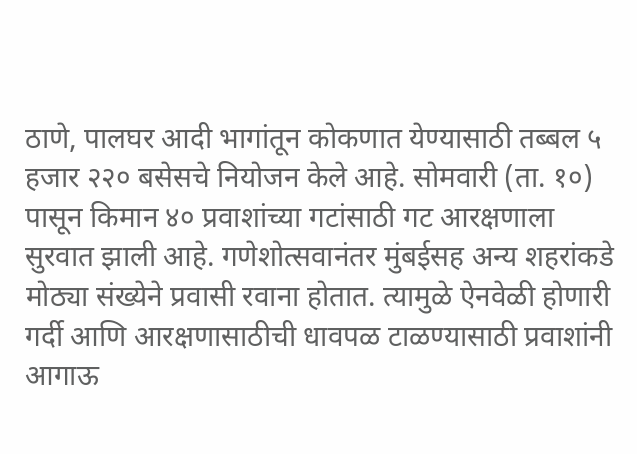ठाणे, पालघर आदी भागांतून कोकणात येण्यासाठी तब्बल ५ हजार २२० बसेसचे नियोजन केले आहे. सोमवारी (ता. १०) पासून किमान ४० प्रवाशांच्या गटांसाठी गट आरक्षणाला सुरवात झाली आहे. गणेशोत्सवानंतर मुंबईसह अन्य शहरांकडे मोठ्या संख्येने प्रवासी रवाना होतात. त्यामुळे ऐनवेळी होणारी गर्दी आणि आरक्षणासाठीची धावपळ टाळण्यासाठी प्रवाशांनी आगाऊ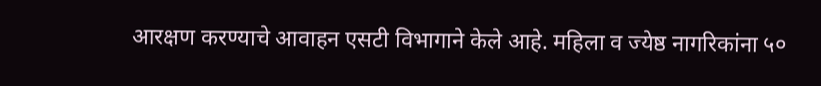आरक्षण करण्याचे आवाहन एसटी विभागाने केले आहे. महिला व ज्येष्ठ नागरिकांना ५०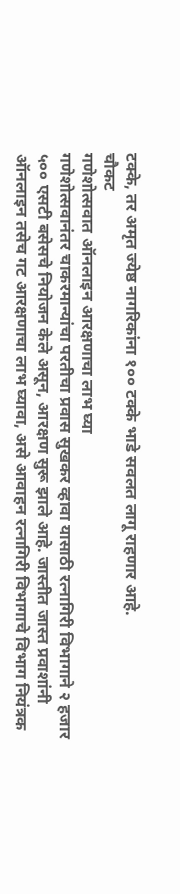टक्के, तर अमृत ज्येष्ठ नागरिकांना १०० टक्के भाडे सवलत लागू राहणार आहे.
चौकट
गणेशोत्सवात ऑनलाइन आरक्षणाचा लाभ घ्या
गणेशोत्सवानंतर चाकरमान्यांचा परतीचा प्रवास सुखकर व्हावा यासाठी रत्नागिरी विभागाने २ हजार ५०० एसटी बसेसचे नियोजन केले असून, आरक्षण सुरू झाले आहे. जास्तीत जास्त प्रवाशांनी ऑनलाइन तसेच गट आरक्षणाचा लाभ घ्यावा, असे आवाहन रत्नागिरी विभागाचे विभाग नियंत्रक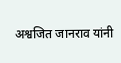अश्वजित जानराव यांनी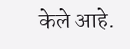केले आहे.